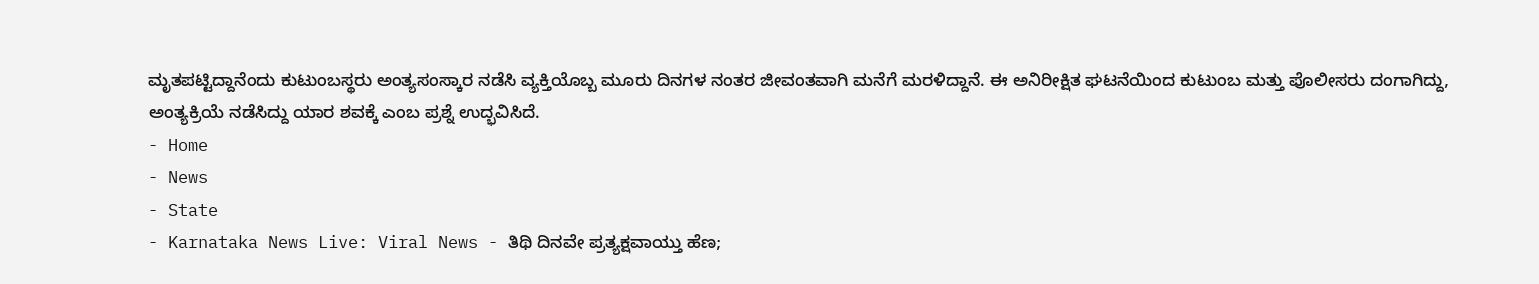ಮೃತಪಟ್ಟಿದ್ದಾನೆಂದು ಕುಟುಂಬಸ್ಥರು ಅಂತ್ಯಸಂಸ್ಕಾರ ನಡೆಸಿ ವ್ಯಕ್ತಿಯೊಬ್ಬ ಮೂರು ದಿನಗಳ ನಂತರ ಜೀವಂತವಾಗಿ ಮನೆಗೆ ಮರಳಿದ್ದಾನೆ. ಈ ಅನಿರೀಕ್ಷಿತ ಘಟನೆಯಿಂದ ಕುಟುಂಬ ಮತ್ತು ಪೊಲೀಸರು ದಂಗಾಗಿದ್ದು, ಅಂತ್ಯಕ್ರಿಯೆ ನಡೆಸಿದ್ದು ಯಾರ ಶವಕ್ಕೆ ಎಂಬ ಪ್ರಶ್ನೆ ಉದ್ಭವಿಸಿದೆ.
- Home
- News
- State
- Karnataka News Live: Viral News - ತಿಥಿ ದಿನವೇ ಪ್ರತ್ಯಕ್ಷವಾಯ್ತು ಹೆಣ;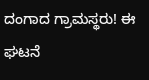ದಂಗಾದ ಗ್ರಾಮಸ್ಥರು! ಈ ಘಟನೆ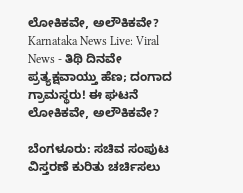ಲೋಕಿಕವೇ, ಅಲೌಕಿಕವೇ?
Karnataka News Live: Viral News - ತಿಥಿ ದಿನವೇ ಪ್ರತ್ಯಕ್ಷವಾಯ್ತು ಹೆಣ; ದಂಗಾದ ಗ್ರಾಮಸ್ಥರು! ಈ ಘಟನೆ ಲೋಕಿಕವೇ, ಅಲೌಕಿಕವೇ?

ಬೆಂಗಳೂರು: ಸಚಿವ ಸಂಪುಟ ವಿಸ್ತರಣೆ ಕುರಿತು ಚರ್ಚಿಸಲು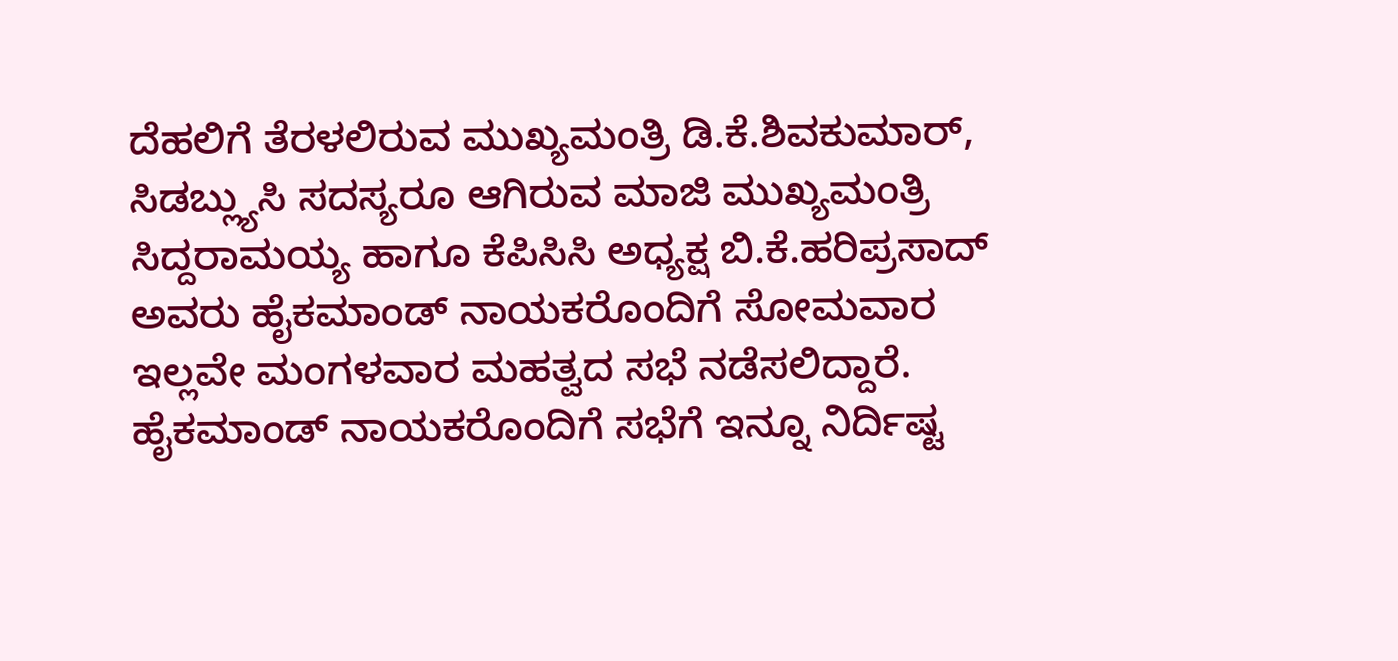ದೆಹಲಿಗೆ ತೆರಳಲಿರುವ ಮುಖ್ಯಮಂತ್ರಿ ಡಿ.ಕೆ.ಶಿವಕುಮಾರ್, ಸಿಡಬ್ಲ್ಯುಸಿ ಸದಸ್ಯರೂ ಆಗಿರುವ ಮಾಜಿ ಮುಖ್ಯಮಂತ್ರಿ ಸಿದ್ದರಾಮಯ್ಯ ಹಾಗೂ ಕೆಪಿಸಿಸಿ ಅಧ್ಯಕ್ಷ ಬಿ.ಕೆ.ಹರಿಪ್ರಸಾದ್ ಅವರು ಹೈಕಮಾಂಡ್ ನಾಯಕರೊಂದಿಗೆ ಸೋಮವಾರ ಇಲ್ಲವೇ ಮಂಗಳವಾರ ಮಹತ್ವದ ಸಭೆ ನಡೆಸಲಿದ್ದಾರೆ. ಹೈಕಮಾಂಡ್ ನಾಯಕರೊಂದಿಗೆ ಸಭೆಗೆ ಇನ್ನೂ ನಿರ್ದಿಷ್ಟ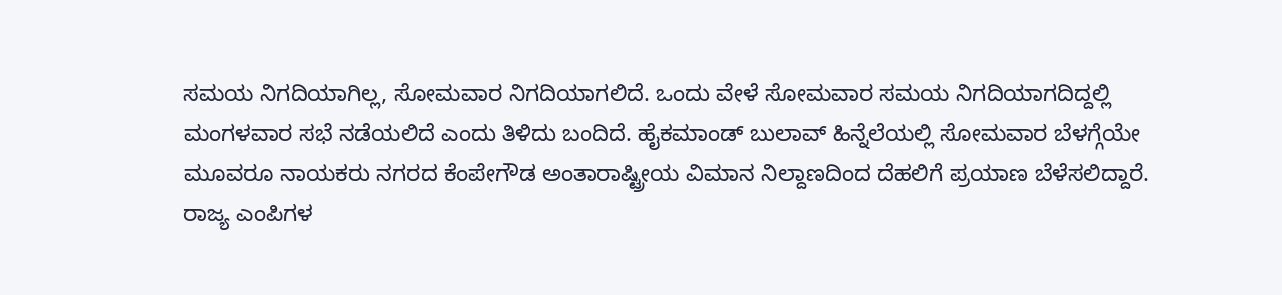ಸಮಯ ನಿಗದಿಯಾಗಿಲ್ಲ, ಸೋಮವಾರ ನಿಗದಿಯಾಗಲಿದೆ. ಒಂದು ವೇಳೆ ಸೋಮವಾರ ಸಮಯ ನಿಗದಿಯಾಗದಿದ್ದಲ್ಲಿ ಮಂಗಳವಾರ ಸಭೆ ನಡೆಯಲಿದೆ ಎಂದು ತಿಳಿದು ಬಂದಿದೆ. ಹೈಕಮಾಂಡ್ ಬುಲಾವ್ ಹಿನ್ನೆಲೆಯಲ್ಲಿ ಸೋಮವಾರ ಬೆಳಗ್ಗೆಯೇ ಮೂವರೂ ನಾಯಕರು ನಗರದ ಕೆಂಪೇಗೌಡ ಅಂತಾರಾಷ್ಟ್ರೀಯ ವಿಮಾನ ನಿಲ್ದಾಣದಿಂದ ದೆಹಲಿಗೆ ಪ್ರಯಾಣ ಬೆಳೆಸಲಿದ್ದಾರೆ.
ರಾಜ್ಯ ಎಂಪಿಗಳ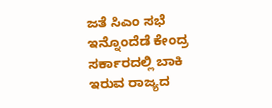ಜತೆ ಸಿಎಂ ಸಭೆ
ಇನ್ನೊಂದೆಡೆ ಕೇಂದ್ರ ಸರ್ಕಾರದಲ್ಲಿ ಬಾಕಿ ಇರುವ ರಾಜ್ಯದ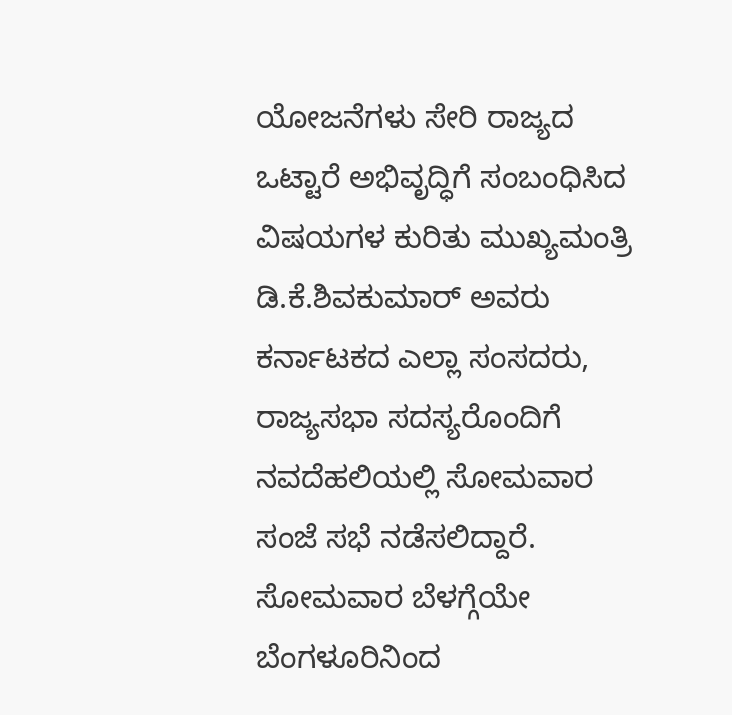ಯೋಜನೆಗಳು ಸೇರಿ ರಾಜ್ಯದ ಒಟ್ಟಾರೆ ಅಭಿವೃದ್ಧಿಗೆ ಸಂಬಂಧಿಸಿದ ವಿಷಯಗಳ ಕುರಿತು ಮುಖ್ಯಮಂತ್ರಿ ಡಿ.ಕೆ.ಶಿವಕುಮಾರ್ ಅವರು ಕರ್ನಾಟಕದ ಎಲ್ಲಾ ಸಂಸದರು, ರಾಜ್ಯಸಭಾ ಸದಸ್ಯರೊಂದಿಗೆ ನವದೆಹಲಿಯಲ್ಲಿ ಸೋಮವಾರ ಸಂಜೆ ಸಭೆ ನಡೆಸಲಿದ್ದಾರೆ. ಸೋಮವಾರ ಬೆಳಗ್ಗೆಯೇ ಬೆಂಗಳೂರಿನಿಂದ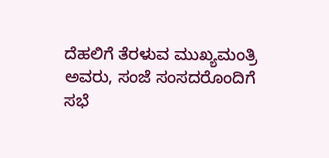ದೆಹಲಿಗೆ ತೆರಳುವ ಮುಖ್ಯಮಂತ್ರಿ ಅವರು, ಸಂಜೆ ಸಂಸದರೊಂದಿಗೆ ಸಭೆ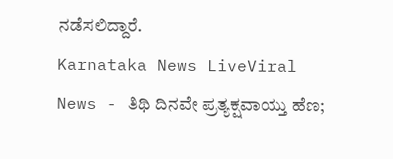ನಡೆಸಲಿದ್ದಾರೆ.
Karnataka News LiveViral News - ತಿಥಿ ದಿನವೇ ಪ್ರತ್ಯಕ್ಷವಾಯ್ತು ಹೆಣ;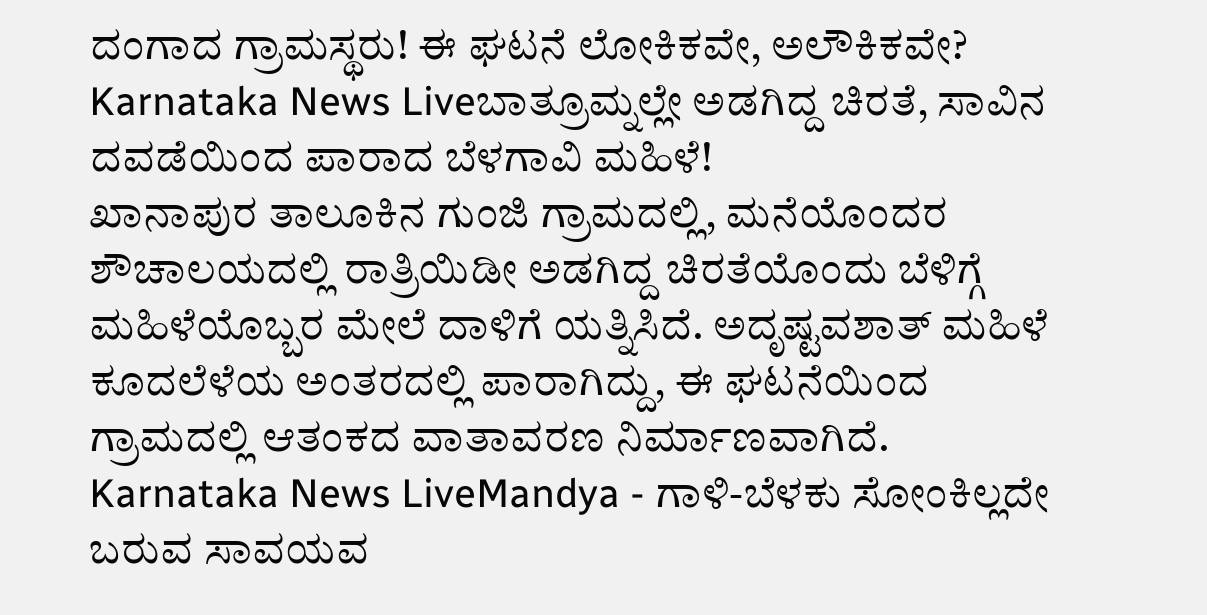ದಂಗಾದ ಗ್ರಾಮಸ್ಥರು! ಈ ಘಟನೆ ಲೋಕಿಕವೇ, ಅಲೌಕಿಕವೇ?
Karnataka News Liveಬಾತ್ರೂಮ್ನಲ್ಲೇ ಅಡಗಿದ್ದ ಚಿರತೆ, ಸಾವಿನ ದವಡೆಯಿಂದ ಪಾರಾದ ಬೆಳಗಾವಿ ಮಹಿಳೆ!
ಖಾನಾಪುರ ತಾಲೂಕಿನ ಗುಂಜಿ ಗ್ರಾಮದಲ್ಲಿ, ಮನೆಯೊಂದರ ಶೌಚಾಲಯದಲ್ಲಿ ರಾತ್ರಿಯಿಡೀ ಅಡಗಿದ್ದ ಚಿರತೆಯೊಂದು ಬೆಳಿಗ್ಗೆ ಮಹಿಳೆಯೊಬ್ಬರ ಮೇಲೆ ದಾಳಿಗೆ ಯತ್ನಿಸಿದೆ. ಅದೃಷ್ಟವಶಾತ್ ಮಹಿಳೆ ಕೂದಲೆಳೆಯ ಅಂತರದಲ್ಲಿ ಪಾರಾಗಿದ್ದು, ಈ ಘಟನೆಯಿಂದ ಗ್ರಾಮದಲ್ಲಿ ಆತಂಕದ ವಾತಾವರಣ ನಿರ್ಮಾಣವಾಗಿದೆ.
Karnataka News LiveMandya - ಗಾಳಿ-ಬೆಳಕು ಸೋಂಕಿಲ್ಲದೇ ಬರುವ ಸಾವಯವ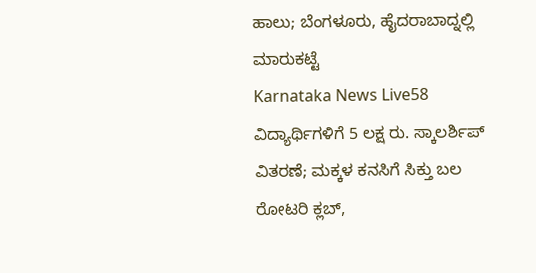ಹಾಲು; ಬೆಂಗಳೂರು, ಹೈದರಾಬಾದ್ನಲ್ಲಿ ಮಾರುಕಟ್ಟೆ
Karnataka News Live58 ವಿದ್ಯಾರ್ಥಿಗಳಿಗೆ 5 ಲಕ್ಷ ರು. ಸ್ಕಾಲರ್ಶಿಪ್ ವಿತರಣೆ; ಮಕ್ಕಳ ಕನಸಿಗೆ ಸಿಕ್ತು ಬಲ
ರೋಟರಿ ಕ್ಲಬ್,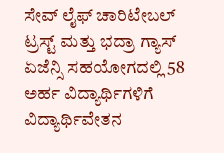ಸೇವ್ ಲೈಫ್ ಚಾರಿಟೇಬಲ್ ಟ್ರಸ್ಟ್ ಮತ್ತು ಭದ್ರಾ ಗ್ಯಾಸ್ ಏಜೆನ್ಸಿ ಸಹಯೋಗದಲ್ಲಿ 58 ಅರ್ಹ ವಿದ್ಯಾರ್ಥಿಗಳಿಗೆ ವಿದ್ಯಾರ್ಥಿವೇತನ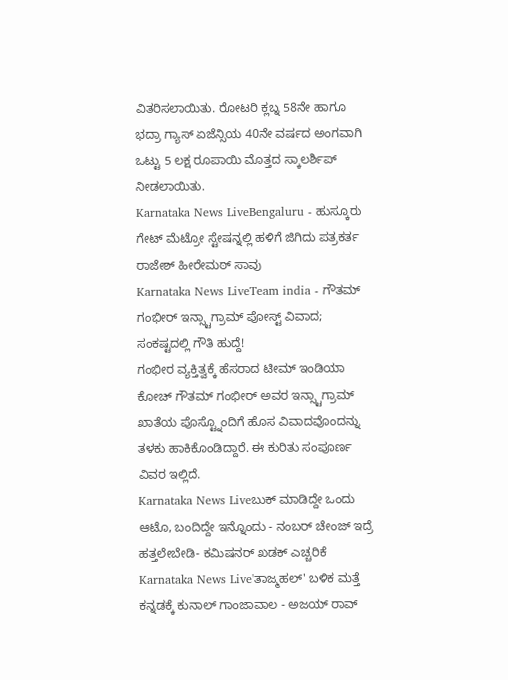ವಿತರಿಸಲಾಯಿತು. ರೋಟರಿ ಕ್ಲಬ್ನ 58ನೇ ಹಾಗೂ ಭದ್ರಾ ಗ್ಯಾಸ್ ಏಜೆನ್ಸಿಯ 40ನೇ ವರ್ಷದ ಅಂಗವಾಗಿ ಒಟ್ಟು 5 ಲಕ್ಷ ರೂಪಾಯಿ ಮೊತ್ತದ ಸ್ಕಾಲರ್ಶಿಪ್ ನೀಡಲಾಯಿತು.
Karnataka News LiveBengaluru - ಹುಸ್ಕೂರು ಗೇಟ್ ಮೆಟ್ರೋ ಸ್ಟೇಷನ್ನಲ್ಲಿ ಹಳಿಗೆ ಜಿಗಿದು ಪತ್ರಕರ್ತ ರಾಜೇಶ್ ಹೀರೇಮಠ್ ಸಾವು
Karnataka News LiveTeam india - ಗೌತಮ್ ಗಂಭೀರ್ ಇನ್ಸ್ಟಾಗ್ರಾಮ್ ಪೋಸ್ಟ್ ವಿವಾದ; ಸಂಕಷ್ಟದಲ್ಲಿ ಗೌತಿ ಹುದ್ದೆ!
ಗಂಭೀರ ವ್ಯಕ್ತಿತ್ವಕ್ಕೆ ಹೆಸರಾದ ಟೀಮ್ ಇಂಡಿಯಾ ಕೋಚ್ ಗೌತಮ್ ಗಂಭೀರ್ ಅವರ ಇನ್ಸ್ಟಾಗ್ರಾಮ್ ಖಾತೆಯ ಪೊಸ್ಟ್ನೊಂದಿಗೆ ಹೊಸ ವಿವಾದವೊಂದನ್ನು ತಳಕು ಹಾಕಿಕೊಂಡಿದ್ದಾರೆ. ಈ ಕುರಿತು ಸಂಪೂರ್ಣ ವಿವರ ಇಲ್ಲಿದೆ.
Karnataka News Liveಬುಕ್ ಮಾಡಿದ್ದೇ ಒಂದು ಆಟೊ, ಬಂದಿದ್ದೇ ಇನ್ನೊಂದು - ನಂಬರ್ ಚೇಂಜ್ ಇದ್ರೆ ಹತ್ತಲೇಬೇಡಿ- ಕಮಿಷನರ್ ಖಡಕ್ ಎಚ್ಚರಿಕೆ
Karnataka News Live'ತಾಜ್ಮಹಲ್' ಬಳಿಕ ಮತ್ತೆ ಕನ್ನಡಕ್ಕೆ ಕುನಾಲ್ ಗಾಂಜಾವಾಲ - ಅಜಯ್ ರಾವ್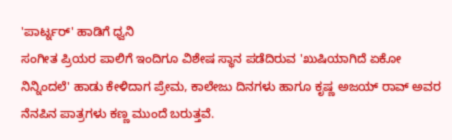'ಪಾರ್ಟ್ನರ್' ಹಾಡಿಗೆ ಧ್ವನಿ
ಸಂಗೀತ ಪ್ರಿಯರ ಪಾಲಿಗೆ ಇಂದಿಗೂ ವಿಶೇಷ ಸ್ಥಾನ ಪಡೆದಿರುವ 'ಖುಷಿಯಾಗಿದೆ ಏಕೋ ನಿನ್ನಿಂದಲೆ' ಹಾಡು ಕೇಳಿದಾಗ ಪ್ರೇಮ, ಕಾಲೇಜು ದಿನಗಳು ಹಾಗೂ ಕೃಷ್ಣ ಅಜಯ್ ರಾವ್ ಅವರ ನೆನಪಿನ ಪಾತ್ರಗಳು ಕಣ್ಣ ಮುಂದೆ ಬರುತ್ತವೆ.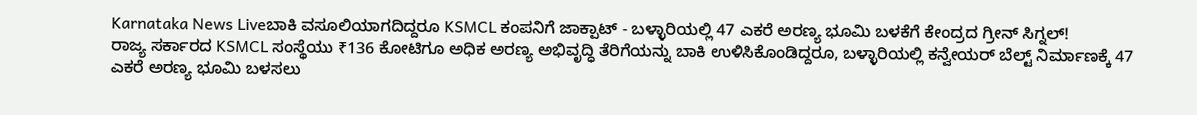Karnataka News Liveಬಾಕಿ ವಸೂಲಿಯಾಗದಿದ್ದರೂ KSMCL ಕಂಪನಿಗೆ ಜಾಕ್ಪಾಟ್ - ಬಳ್ಳಾರಿಯಲ್ಲಿ 47 ಎಕರೆ ಅರಣ್ಯ ಭೂಮಿ ಬಳಕೆಗೆ ಕೇಂದ್ರದ ಗ್ರೀನ್ ಸಿಗ್ನಲ್!
ರಾಜ್ಯ ಸರ್ಕಾರದ KSMCL ಸಂಸ್ಥೆಯು ₹136 ಕೋಟಿಗೂ ಅಧಿಕ ಅರಣ್ಯ ಅಭಿವೃದ್ಧಿ ತೆರಿಗೆಯನ್ನು ಬಾಕಿ ಉಳಿಸಿಕೊಂಡಿದ್ದರೂ, ಬಳ್ಳಾರಿಯಲ್ಲಿ ಕನ್ವೇಯರ್ ಬೆಲ್ಟ್ ನಿರ್ಮಾಣಕ್ಕೆ 47 ಎಕರೆ ಅರಣ್ಯ ಭೂಮಿ ಬಳಸಲು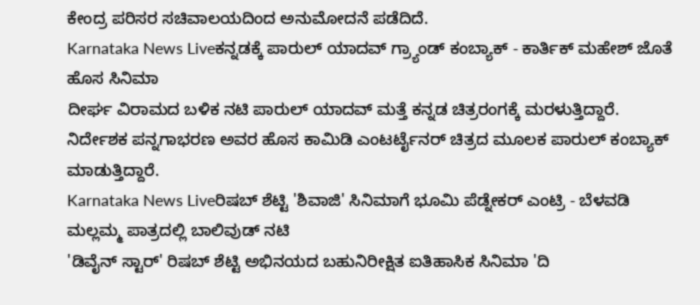ಕೇಂದ್ರ ಪರಿಸರ ಸಚಿವಾಲಯದಿಂದ ಅನುಮೋದನೆ ಪಡೆದಿದೆ.
Karnataka News Liveಕನ್ನಡಕ್ಕೆ ಪಾರುಲ್ ಯಾದವ್ ಗ್ರ್ಯಾಂಡ್ ಕಂಬ್ಯಾಕ್ - ಕಾರ್ತಿಕ್ ಮಹೇಶ್ ಜೊತೆ ಹೊಸ ಸಿನಿಮಾ
ದೀರ್ಘ ವಿರಾಮದ ಬಳಿಕ ನಟಿ ಪಾರುಲ್ ಯಾದವ್ ಮತ್ತೆ ಕನ್ನಡ ಚಿತ್ರರಂಗಕ್ಕೆ ಮರಳುತ್ತಿದ್ದಾರೆ. ನಿರ್ದೇಶಕ ಪನ್ನಗಾಭರಣ ಅವರ ಹೊಸ ಕಾಮಿಡಿ ಎಂಟರ್ಟೈನರ್ ಚಿತ್ರದ ಮೂಲಕ ಪಾರುಲ್ ಕಂಬ್ಯಾಕ್ ಮಾಡುತ್ತಿದ್ದಾರೆ.
Karnataka News Liveರಿಷಬ್ ಶೆಟ್ಟಿ 'ಶಿವಾಜಿ' ಸಿನಿಮಾಗೆ ಭೂಮಿ ಪೆಡ್ನೇಕರ್ ಎಂಟ್ರಿ - ಬೆಳವಡಿ ಮಲ್ಲಮ್ಮ ಪಾತ್ರದಲ್ಲಿ ಬಾಲಿವುಡ್ ನಟಿ
'ಡಿವೈನ್ ಸ್ಟಾರ್' ರಿಷಬ್ ಶೆಟ್ಟಿ ಅಭಿನಯದ ಬಹುನಿರೀಕ್ಷಿತ ಐತಿಹಾಸಿಕ ಸಿನಿಮಾ 'ದಿ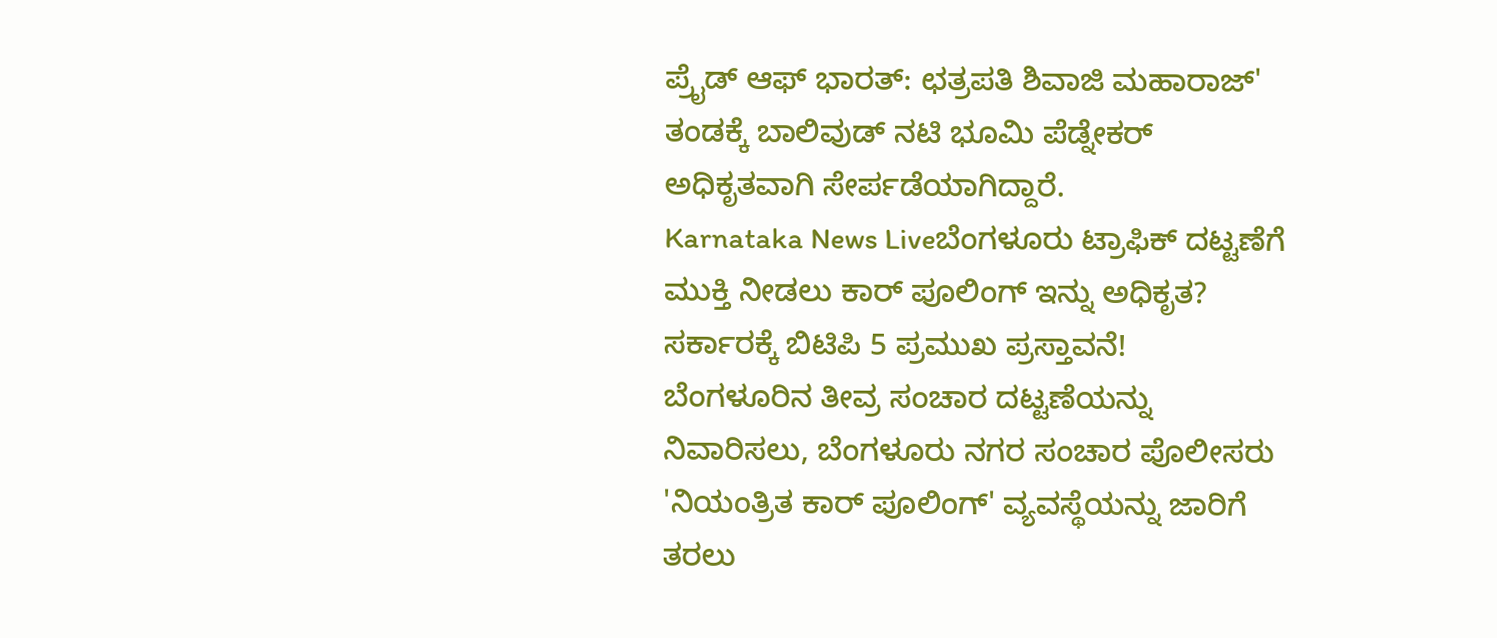ಪ್ರೈಡ್ ಆಫ್ ಭಾರತ್: ಛತ್ರಪತಿ ಶಿವಾಜಿ ಮಹಾರಾಜ್' ತಂಡಕ್ಕೆ ಬಾಲಿವುಡ್ ನಟಿ ಭೂಮಿ ಪೆಡ್ನೇಕರ್ ಅಧಿಕೃತವಾಗಿ ಸೇರ್ಪಡೆಯಾಗಿದ್ದಾರೆ.
Karnataka News Liveಬೆಂಗಳೂರು ಟ್ರಾಫಿಕ್ ದಟ್ಟಣೆಗೆ ಮುಕ್ತಿ ನೀಡಲು ಕಾರ್ ಪೂಲಿಂಗ್ ಇನ್ನು ಅಧಿಕೃತ? ಸರ್ಕಾರಕ್ಕೆ ಬಿಟಿಪಿ 5 ಪ್ರಮುಖ ಪ್ರಸ್ತಾವನೆ!
ಬೆಂಗಳೂರಿನ ತೀವ್ರ ಸಂಚಾರ ದಟ್ಟಣೆಯನ್ನು ನಿವಾರಿಸಲು, ಬೆಂಗಳೂರು ನಗರ ಸಂಚಾರ ಪೊಲೀಸರು 'ನಿಯಂತ್ರಿತ ಕಾರ್ ಪೂಲಿಂಗ್' ವ್ಯವಸ್ಥೆಯನ್ನು ಜಾರಿಗೆ ತರಲು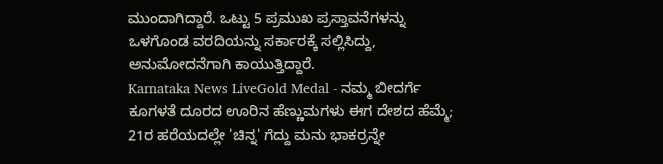ಮುಂದಾಗಿದ್ದಾರೆ. ಒಟ್ಟು 5 ಪ್ರಮುಖ ಪ್ರಸ್ತಾವನೆಗಳನ್ನು ಒಳಗೊಂಡ ವರದಿಯನ್ನು ಸರ್ಕಾರಕ್ಕೆ ಸಲ್ಲಿಸಿದ್ದು, ಅನುಮೋದನೆಗಾಗಿ ಕಾಯುತ್ತಿದ್ದಾರೆ.
Karnataka News LiveGold Medal - ನಮ್ಮ ಬೀದರ್ಗೆ ಕೂಗಳತೆ ದೂರದ ಊರಿನ ಹೆಣ್ಣುಮಗಳು ಈಗ ದೇಶದ ಹೆಮ್ಮೆ; 21ರ ಹರೆಯದಲ್ಲೇ 'ಚಿನ್ನ' ಗೆದ್ದು ಮನು ಭಾಕರ್ರನ್ನೇ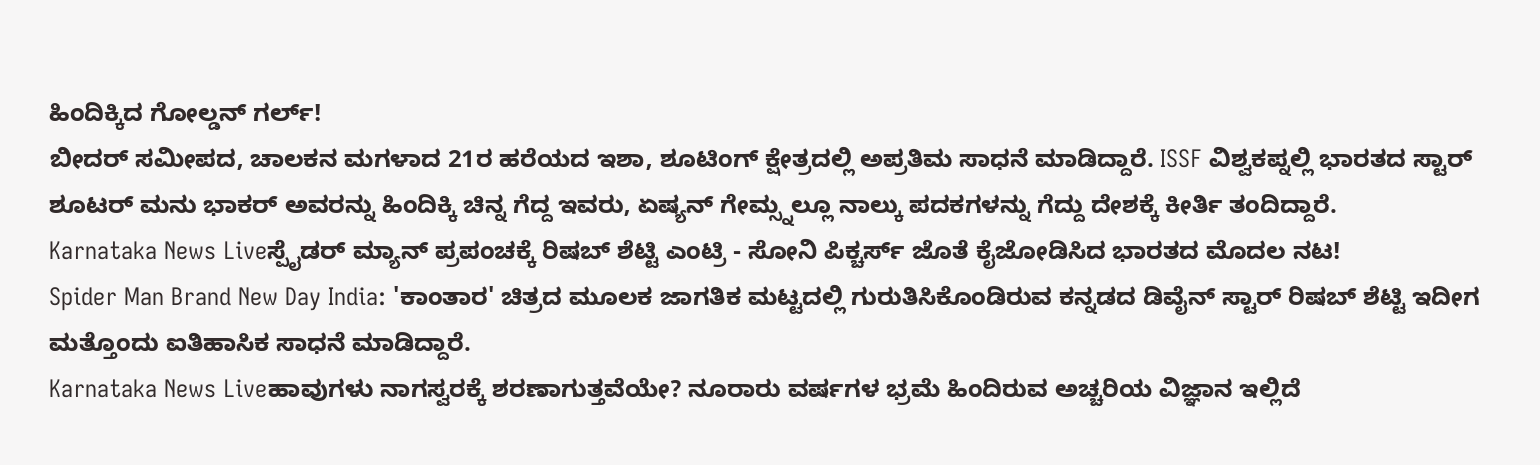ಹಿಂದಿಕ್ಕಿದ ಗೋಲ್ಡನ್ ಗರ್ಲ್!
ಬೀದರ್ ಸಮೀಪದ, ಚಾಲಕನ ಮಗಳಾದ 21ರ ಹರೆಯದ ಇಶಾ, ಶೂಟಿಂಗ್ ಕ್ಷೇತ್ರದಲ್ಲಿ ಅಪ್ರತಿಮ ಸಾಧನೆ ಮಾಡಿದ್ದಾರೆ. ISSF ವಿಶ್ವಕಪ್ನಲ್ಲಿ ಭಾರತದ ಸ್ಟಾರ್ ಶೂಟರ್ ಮನು ಭಾಕರ್ ಅವರನ್ನು ಹಿಂದಿಕ್ಕಿ ಚಿನ್ನ ಗೆದ್ದ ಇವರು, ಏಷ್ಯನ್ ಗೇಮ್ಸ್ನಲ್ಲೂ ನಾಲ್ಕು ಪದಕಗಳನ್ನು ಗೆದ್ದು ದೇಶಕ್ಕೆ ಕೀರ್ತಿ ತಂದಿದ್ದಾರೆ.
Karnataka News Liveಸ್ಪೈಡರ್ ಮ್ಯಾನ್ ಪ್ರಪಂಚಕ್ಕೆ ರಿಷಬ್ ಶೆಟ್ಟಿ ಎಂಟ್ರಿ - ಸೋನಿ ಪಿಕ್ಚರ್ಸ್ ಜೊತೆ ಕೈಜೋಡಿಸಿದ ಭಾರತದ ಮೊದಲ ನಟ!
Spider Man Brand New Day India: 'ಕಾಂತಾರ' ಚಿತ್ರದ ಮೂಲಕ ಜಾಗತಿಕ ಮಟ್ಟದಲ್ಲಿ ಗುರುತಿಸಿಕೊಂಡಿರುವ ಕನ್ನಡದ ಡಿವೈನ್ ಸ್ಟಾರ್ ರಿಷಬ್ ಶೆಟ್ಟಿ ಇದೀಗ ಮತ್ತೊಂದು ಐತಿಹಾಸಿಕ ಸಾಧನೆ ಮಾಡಿದ್ದಾರೆ.
Karnataka News Liveಹಾವುಗಳು ನಾಗಸ್ವರಕ್ಕೆ ಶರಣಾಗುತ್ತವೆಯೇ? ನೂರಾರು ವರ್ಷಗಳ ಭ್ರಮೆ ಹಿಂದಿರುವ ಅಚ್ಚರಿಯ ವಿಜ್ಞಾನ ಇಲ್ಲಿದೆ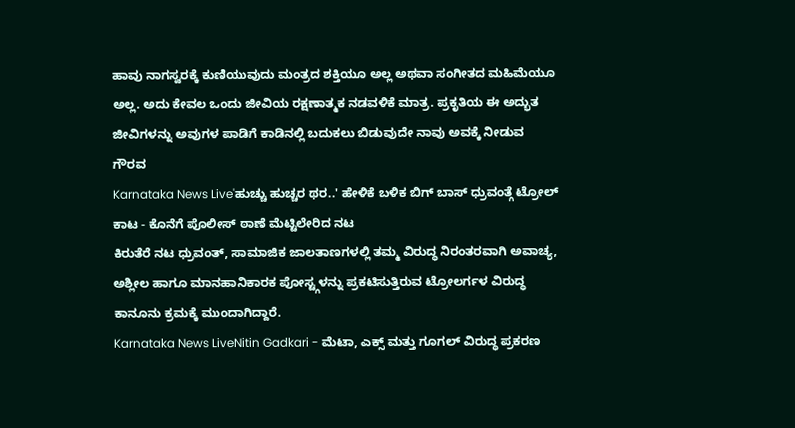ಹಾವು ನಾಗಸ್ವರಕ್ಕೆ ಕುಣಿಯುವುದು ಮಂತ್ರದ ಶಕ್ತಿಯೂ ಅಲ್ಲ ಅಥವಾ ಸಂಗೀತದ ಮಹಿಮೆಯೂ ಅಲ್ಲ. ಅದು ಕೇವಲ ಒಂದು ಜೀವಿಯ ರಕ್ಷಣಾತ್ಮಕ ನಡವಳಿಕೆ ಮಾತ್ರ. ಪ್ರಕೃತಿಯ ಈ ಅದ್ಭುತ ಜೀವಿಗಳನ್ನು ಅವುಗಳ ಪಾಡಿಗೆ ಕಾಡಿನಲ್ಲಿ ಬದುಕಲು ಬಿಡುವುದೇ ನಾವು ಅವಕ್ಕೆ ನೀಡುವ ಗೌರವ
Karnataka News Live'ಹುಚ್ಚು ಹುಚ್ಚರ ಥರ..' ಹೇಳಿಕೆ ಬಳಿಕ ಬಿಗ್ ಬಾಸ್ ಧ್ರುವಂತ್ಗೆ ಟ್ರೋಲ್ ಕಾಟ - ಕೊನೆಗೆ ಪೊಲೀಸ್ ಠಾಣೆ ಮೆಟ್ಟಿಲೇರಿದ ನಟ
ಕಿರುತೆರೆ ನಟ ಧ್ರುವಂತ್, ಸಾಮಾಜಿಕ ಜಾಲತಾಣಗಳಲ್ಲಿ ತಮ್ಮ ವಿರುದ್ಧ ನಿರಂತರವಾಗಿ ಅವಾಚ್ಯ, ಅಶ್ಲೀಲ ಹಾಗೂ ಮಾನಹಾನಿಕಾರಕ ಪೋಸ್ಟ್ಗಳನ್ನು ಪ್ರಕಟಿಸುತ್ತಿರುವ ಟ್ರೋಲರ್ಗಳ ವಿರುದ್ಧ ಕಾನೂನು ಕ್ರಮಕ್ಕೆ ಮುಂದಾಗಿದ್ದಾರೆ.
Karnataka News LiveNitin Gadkari - ಮೆಟಾ, ಎಕ್ಸ್ ಮತ್ತು ಗೂಗಲ್ ವಿರುದ್ಧ ಪ್ರಕರಣ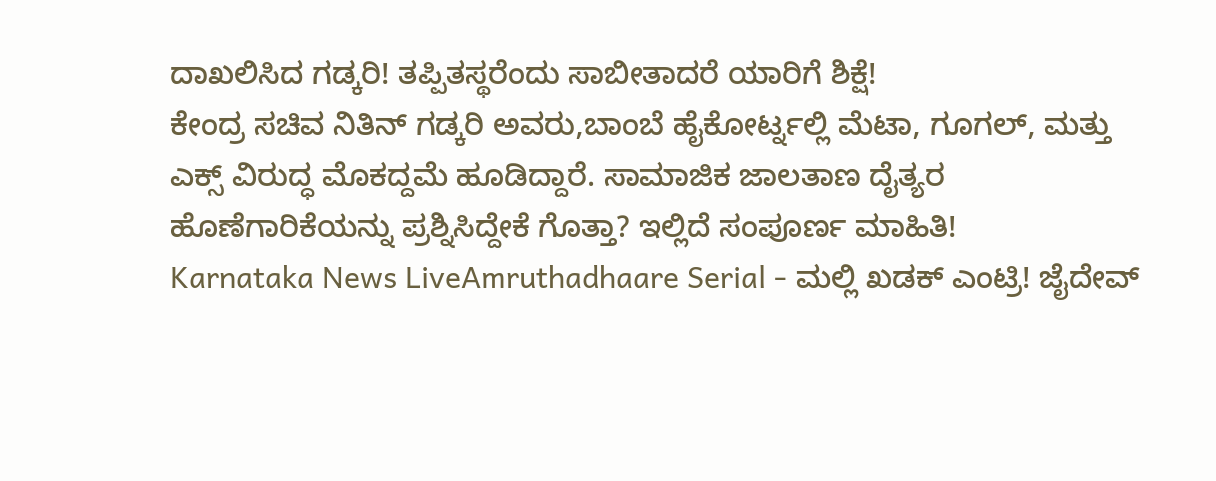ದಾಖಲಿಸಿದ ಗಡ್ಕರಿ! ತಪ್ಪಿತಸ್ಥರೆಂದು ಸಾಬೀತಾದರೆ ಯಾರಿಗೆ ಶಿಕ್ಷೆ!
ಕೇಂದ್ರ ಸಚಿವ ನಿತಿನ್ ಗಡ್ಕರಿ ಅವರು,ಬಾಂಬೆ ಹೈಕೋರ್ಟ್ನಲ್ಲಿ ಮೆಟಾ, ಗೂಗಲ್, ಮತ್ತು ಎಕ್ಸ್ ವಿರುದ್ಧ ಮೊಕದ್ದಮೆ ಹೂಡಿದ್ದಾರೆ. ಸಾಮಾಜಿಕ ಜಾಲತಾಣ ದೈತ್ಯರ ಹೊಣೆಗಾರಿಕೆಯನ್ನು ಪ್ರಶ್ನಿಸಿದ್ದೇಕೆ ಗೊತ್ತಾ? ಇಲ್ಲಿದೆ ಸಂಪೂರ್ಣ ಮಾಹಿತಿ!
Karnataka News LiveAmruthadhaare Serial - ಮಲ್ಲಿ ಖಡಕ್ ಎಂಟ್ರಿ! ಜೈದೇವ್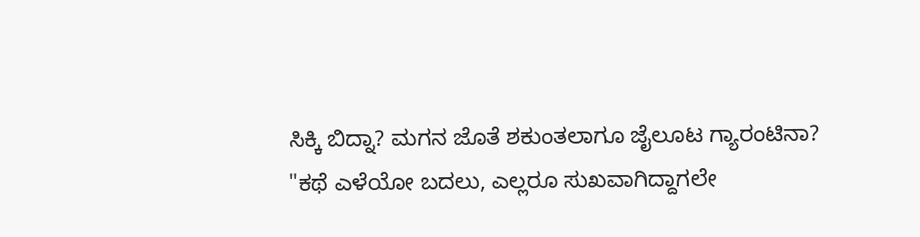ಸಿಕ್ಕಿ ಬಿದ್ನಾ? ಮಗನ ಜೊತೆ ಶಕುಂತಲಾಗೂ ಜೈಲೂಟ ಗ್ಯಾರಂಟಿನಾ?
"ಕಥೆ ಎಳೆಯೋ ಬದಲು, ಎಲ್ಲರೂ ಸುಖವಾಗಿದ್ದಾಗಲೇ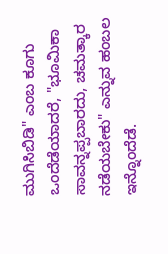ಮುಗಿಸಿಬಿಡಿ" ಎಂಬ ಕೂಗು ಒಂದೆಡೆಯಾದರೆ, "ಭೂಮಿಕಾ ಸಾವನ್ನಪ್ಪಬಾರದು, ಚಮತ್ಕಾರ ನಡೆಯಬೇಕು" ಎನ್ನುವ ಹಂಬಲ ಇನ್ನೊಂದೆಡೆ.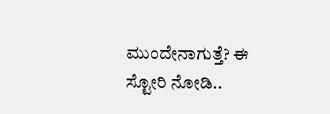ಮುಂದೇನಾಗುತ್ತೆ? ಈ ಸ್ಟೋರಿ ನೋಡಿ..